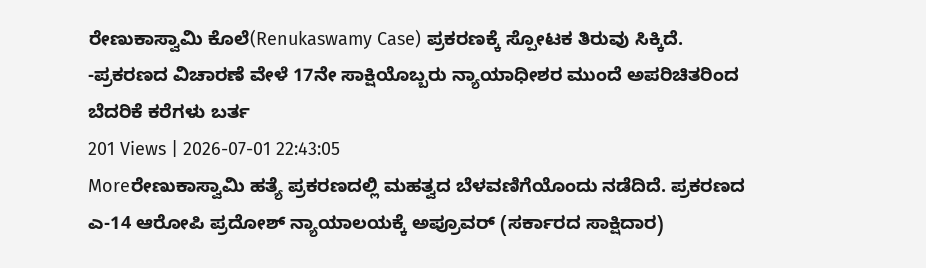ರೇಣುಕಾಸ್ವಾಮಿ ಕೊಲೆ(Renukaswamy Case) ಪ್ರಕರಣಕ್ಕೆ ಸ್ಪೋಟಕ ತಿರುವು ಸಿಕ್ಕಿದೆ. -ಪ್ರಕರಣದ ವಿಚಾರಣೆ ವೇಳೆ 17ನೇ ಸಾಕ್ಷಿಯೊಬ್ಬರು ನ್ಯಾಯಾಧೀಶರ ಮುಂದೆ ಅಪರಿಚಿತರಿಂದ ಬೆದರಿಕೆ ಕರೆಗಳು ಬರ್ತ
201 Views | 2026-07-01 22:43:05
Moreರೇಣುಕಾಸ್ವಾಮಿ ಹತ್ಯೆ ಪ್ರಕರಣದಲ್ಲಿ ಮಹತ್ವದ ಬೆಳವಣಿಗೆಯೊಂದು ನಡೆದಿದೆ. ಪ್ರಕರಣದ ಎ-14 ಆರೋಪಿ ಪ್ರದೋಶ್ ನ್ಯಾಯಾಲಯಕ್ಕೆ ಅಪ್ರೂವರ್ (ಸರ್ಕಾರದ ಸಾಕ್ಷಿದಾರ)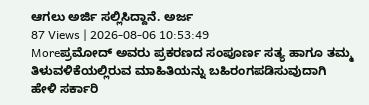ಆಗಲು ಅರ್ಜಿ ಸಲ್ಲಿಸಿದ್ದಾನೆ. ಅರ್ಜ
87 Views | 2026-08-06 10:53:49
Moreಪ್ರಮೋದ್ ಅವರು ಪ್ರಕರಣದ ಸಂಪೂರ್ಣ ಸತ್ಯ ಹಾಗೂ ತಮ್ಮ ತಿಳುವಳಿಕೆಯಲ್ಲಿರುವ ಮಾಹಿತಿಯನ್ನು ಬಹಿರಂಗಪಡಿಸುವುದಾಗಿ ಹೇಳಿ ಸರ್ಕಾರಿ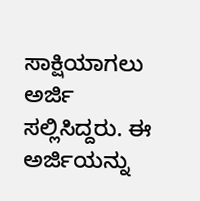ಸಾಕ್ಷಿಯಾಗಲು ಅರ್ಜಿ ಸಲ್ಲಿಸಿದ್ದರು. ಈ ಅರ್ಜಿಯನ್ನು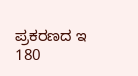ಪ್ರಕರಣದ ಇ
180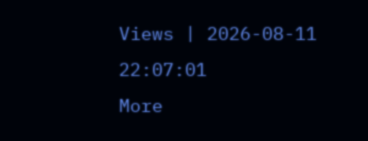Views | 2026-08-11 22:07:01
More